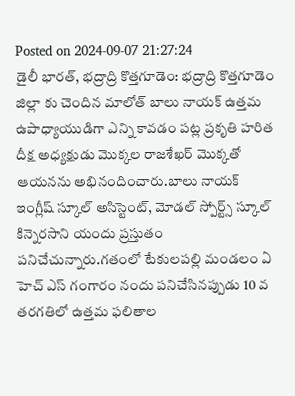Posted on 2024-09-07 21:27:24
డైలీ భారత్, భద్రాద్రి కొత్తగూడెం: భద్రాద్రి కొత్తగూడెం జిల్లా కు చెందిన మాలోత్ బాలు నాయక్ ఉత్తమ ఉపాధ్యాయుడిగా ఎన్ని కావడం పట్ల ప్రకృతి హరిత దీక్ష అధ్యక్షుడు మొక్కల రాజశేఖర్ మొక్కతో ఆయనను అభినందించారు.బాలు నాయక్ ఇంగ్లీష్ స్కూల్ అసిస్టెంట్, మోడల్ స్పోర్ట్స్ స్కూల్ కిన్నెరసాని యందు ప్రస్తుతం పనిచేచున్నారు.గతంలో టేకులపల్లి మండలం ఏ హెచ్ ఎస్ గంగారం నందు పనిచేసినప్పుడు 10 వ తరగతిలో ఉత్తమ ఫలితాల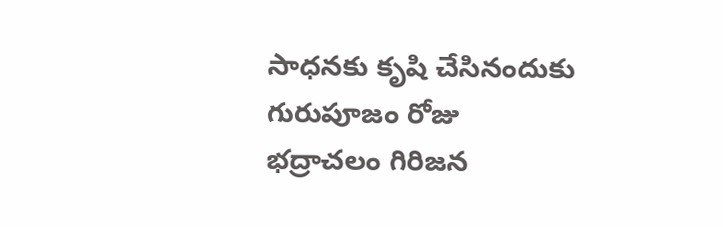సాధనకు కృషి చేసినందుకు గురుపూజం రోజు భద్రాచలం గిరిజన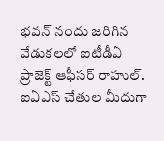భవన్ నందు జరిగిన వేడుకలలో ఐటీడీఏ ప్రాజెక్ట్ ఆఫీసర్ రాహుల్. ఐఏఎస్ చేతుల మీదుగా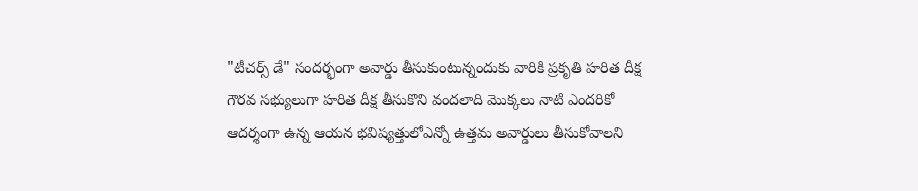"టీచర్స్ డే" సందర్భంగా అవార్డు తీసుకుంటున్నందుకు వారికి ప్రకృతి హరిత దీక్ష గౌరవ సభ్యులుగా హరిత దీక్ష తీసుకొని వందలాది మొక్కలు నాటి ఎందరికో ఆదర్శంగా ఉన్న ఆయన భవిష్యత్తులోఎన్నో ఉత్తమ అవార్డులు తీసుకోవాలని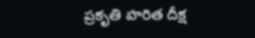ప్రకృతి హరిత దీక్ష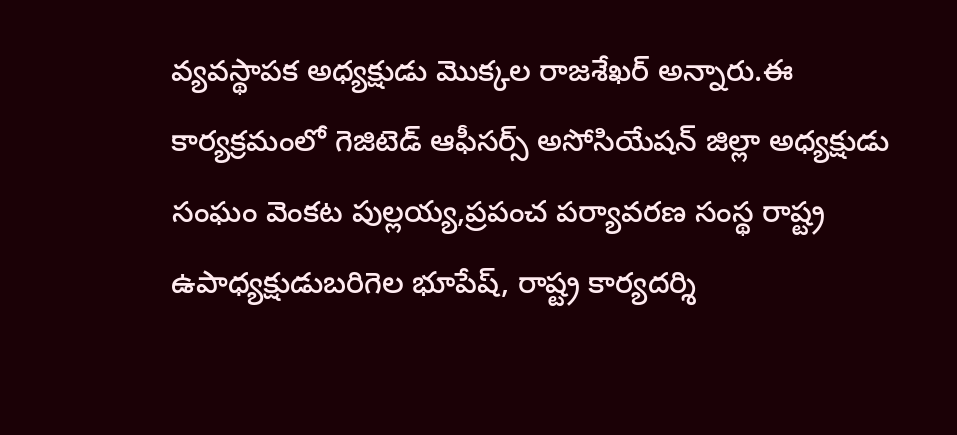వ్యవస్థాపక అధ్యక్షుడు మొక్కల రాజశేఖర్ అన్నారు.ఈ కార్యక్రమంలో గెజిటెడ్ ఆఫీసర్స్ అసోసియేషన్ జిల్లా అధ్యక్షుడు సంఘం వెంకట పుల్లయ్య,ప్రపంచ పర్యావరణ సంస్థ రాష్ట్ర ఉపాధ్యక్షుడుబరిగెల భూపేష్, రాష్ట్ర కార్యదర్శి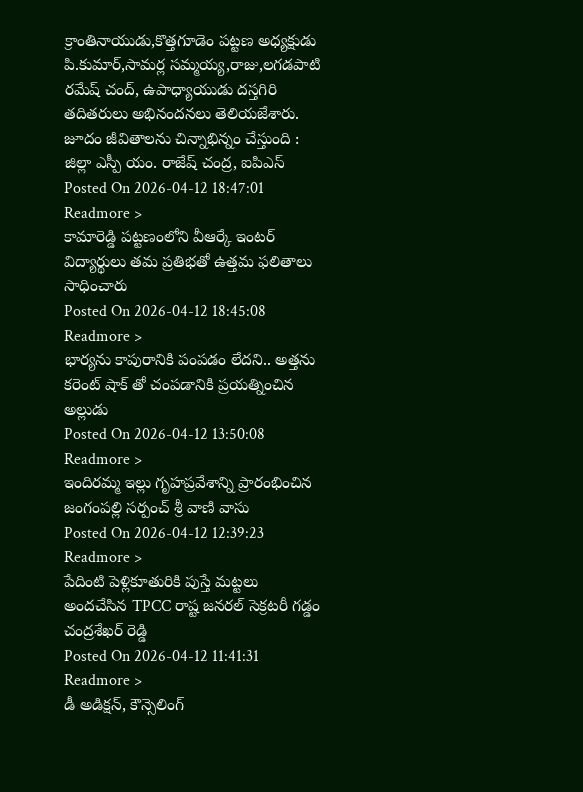క్రాంతినాయుడు,కొత్తగూడెం పట్టణ అధ్యక్షుడు పి.కుమార్,సామర్ల సమ్మయ్య,రాజు,లగడపాటి రమేష్ చంద్, ఉపాధ్యాయుడు దస్తగిరి తదితరులు అభినందనలు తెలియజేశారు.
జూదం జీవితాలను చిన్నాభిన్నం చేస్తుంది : జిల్లా ఎస్పీ యం. రాజేష్ చంద్ర, ఐపిఎస్
Posted On 2026-04-12 18:47:01
Readmore >
కామారెడ్డి పట్టణంలోని వీఆర్కే ఇంటర్ విద్యార్థులు తమ ప్రతిభతో ఉత్తమ ఫలితాలు సాధించారు
Posted On 2026-04-12 18:45:08
Readmore >
భార్యను కాపురానికి పంపడం లేదని.. అత్తను కరెంట్ షాక్ తో చంపడానికి ప్రయత్నించిన అల్లుడు
Posted On 2026-04-12 13:50:08
Readmore >
ఇందిరమ్మ ఇల్లు గృహప్రవేశాన్ని ప్రారంభించిన జంగంపల్లి సర్పంచ్ శ్రీ వాణి వాసు
Posted On 2026-04-12 12:39:23
Readmore >
పేదింటి పెళ్లికూతురికి పుస్తే మట్టలు అందచేసిన TPCC రాష్ట జనరల్ సెక్రటరీ గడ్డం చంద్రశేఖర్ రెడ్డి
Posted On 2026-04-12 11:41:31
Readmore >
డీ అడిక్షన్, కౌన్సెలింగ్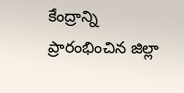కేంద్రాన్ని ప్రారంభించిన జిల్లా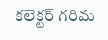కలెక్టర్ గరిమ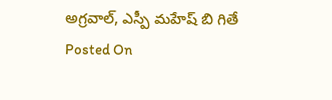అగ్రవాల్, ఎస్పీ మహేష్ బి గితే
Posted On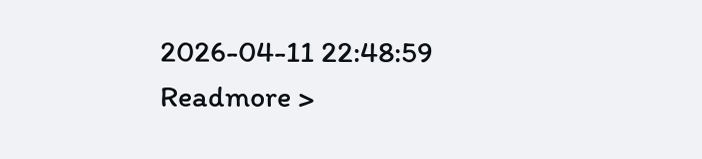2026-04-11 22:48:59
Readmore >